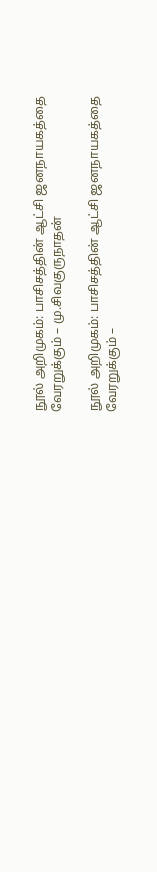நூல் அறிமுகம்: பாசிசத்தின் ஆட்சி ஜனநாயகத்தை வேரறுக்கும் – மு.சிவகுருநாதன்

நூல் அறிமுகம்: பாசிசத்தின் ஆட்சி ஜனநாயகத்தை வேரறுக்கும் –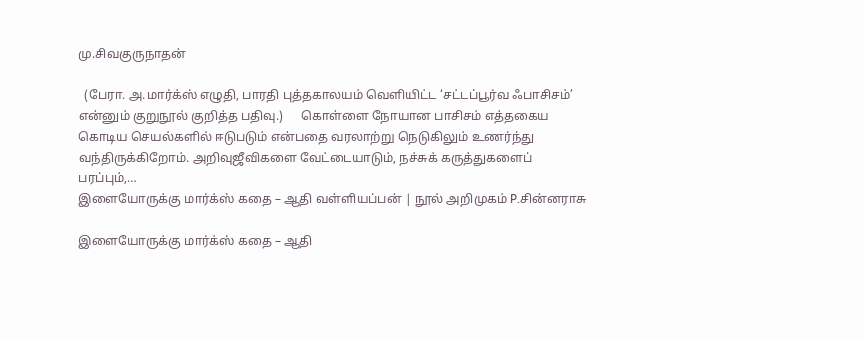மு.சிவகுருநாதன்

  (பேரா. அ.மார்க்ஸ் எழுதி, பாரதி புத்தகாலயம் வெளியிட்ட ‘சட்டப்பூர்வ ஃபாசிசம்’ என்னும் குறுநூல் குறித்த பதிவு.)      கொள்ளை நோயான பாசிசம் எத்தகைய கொடிய செயல்களில் ஈடுபடும் என்பதை வரலாற்று நெடுகிலும் உணர்ந்து வந்திருக்கிறோம். அறிவுஜீவிகளை வேட்டையாடும், நச்சுக் கருத்துகளைப் பரப்பும்,…
இளையோருக்கு மார்க்ஸ் கதை – ஆதி வள்ளியப்பன் | நூல் அறிமுகம் P.சின்னராசு

இளையோருக்கு மார்க்ஸ் கதை – ஆதி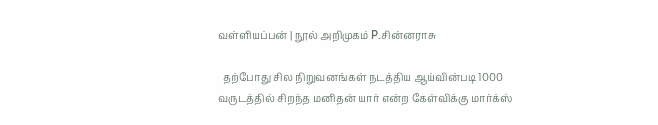வள்ளியப்பன் | நூல் அறிமுகம் P.சின்னராசு

  தற்போது சில நிறுவனங்கள் நடத்திய ஆய்வின்படி 1000 வருடத்தில் சிறந்த மனிதன் யார் என்ற கேள்விக்கு மார்க்ஸ்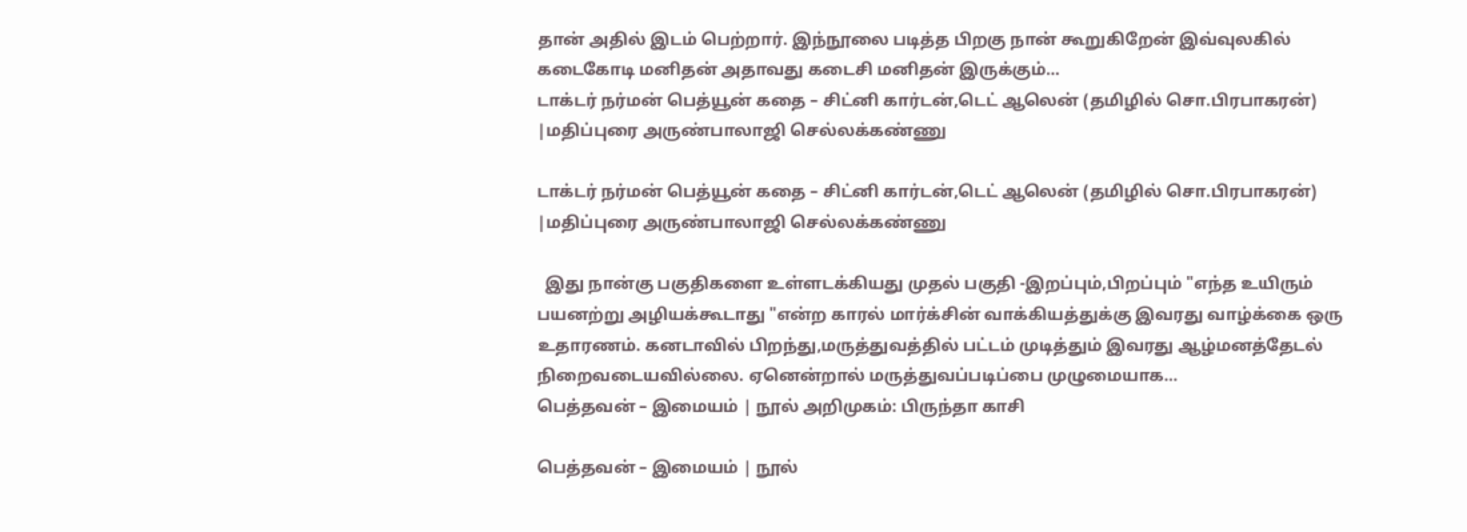தான் அதில் இடம் பெற்றார். இந்நூலை படித்த பிறகு நான் கூறுகிறேன் இவ்வுலகில் கடைகோடி மனிதன் அதாவது கடைசி மனிதன் இருக்கும்…
டாக்டர் நர்மன் பெத்யூன் கதை – சிட்னி கார்டன்,டெட் ஆலென் (தமிழில் சொ.பிரபாகரன்) |மதிப்புரை அருண்பாலாஜி செல்லக்கண்ணு

டாக்டர் நர்மன் பெத்யூன் கதை – சிட்னி கார்டன்,டெட் ஆலென் (தமிழில் சொ.பிரபாகரன்) |மதிப்புரை அருண்பாலாஜி செல்லக்கண்ணு

  இது நான்கு பகுதிகளை உள்ளடக்கியது முதல் பகுதி -இறப்பும்,பிறப்பும் "எந்த உயிரும் பயனற்று அழியக்கூடாது "என்ற காரல் மார்க்சின் வாக்கியத்துக்கு இவரது வாழ்க்கை ஒரு உதாரணம். கனடாவில் பிறந்து,மருத்துவத்தில் பட்டம் முடித்தும் இவரது ஆழ்மனத்தேடல் நிறைவடையவில்லை. ஏனென்றால் மருத்துவப்படிப்பை முழுமையாக…
பெத்தவன் – இமையம் | நூல் அறிமுகம்: பிருந்தா காசி

பெத்தவன் – இமையம் | நூல்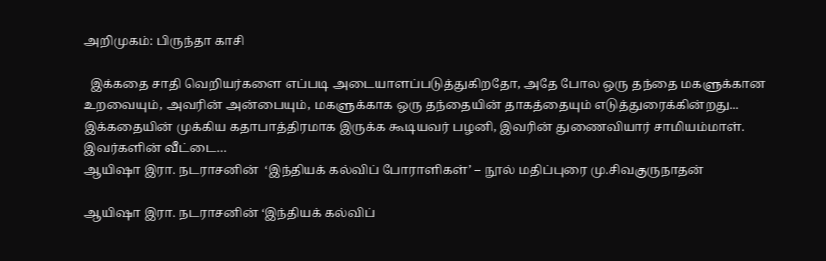அறிமுகம்: பிருந்தா காசி

  இக்கதை சாதி வெறியர்களை எப்படி அடையாளப்படுத்துகிறதோ, அதே போல ஒரு தந்தை மகளுக்கான உறவையும், அவரின் அன்பையும், மகளுக்காக ஒரு தந்தையின் தாகத்தையும் எடுத்துரைக்கின்றது... இக்கதையின் முக்கிய கதாபாத்திரமாக இருக்க கூடியவர் பழனி, இவரின் துணைவியார் சாமியம்மாள். இவர்களின் வீட்டை…
ஆயிஷா இரா. நடராசனின்  ‘இந்தியக் கல்விப் போராளிகள்’ – நூல் மதிப்புரை மு.சிவகுருநாதன்

ஆயிஷா இரா. நடராசனின் ‘இந்தியக் கல்விப்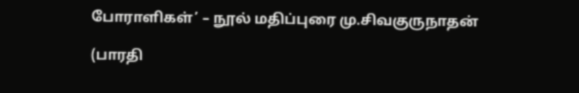போராளிகள்’ – நூல் மதிப்புரை மு.சிவகுருநாதன்

(பாரதி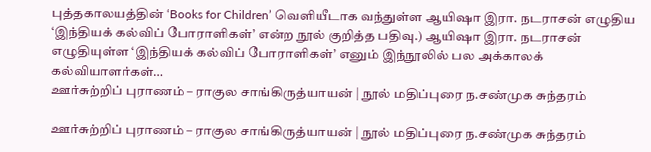புத்தகாலயத்தின் ‘Books for Children’ வெளியீடாக வந்துள்ள ஆயிஷா இரா. நடராசன் எழுதிய ‘இந்தியக் கல்விப் போராளிகள்’ என்ற நூல் குறித்த பதிவு.) ஆயிஷா இரா. நடராசன் எழுதியுள்ள ‘இந்தியக் கல்விப் போராளிகள்’ எனும் இந்நூலில் பல அக்காலக் கல்வியாளர்கள்…
ஊர்சுற்றிப் புராணம் – ராகுல சாங்கிருத்யாயன் | நூல் மதிப்புரை ந.சண்முக சுந்தரம்

ஊர்சுற்றிப் புராணம் – ராகுல சாங்கிருத்யாயன் | நூல் மதிப்புரை ந.சண்முக சுந்தரம்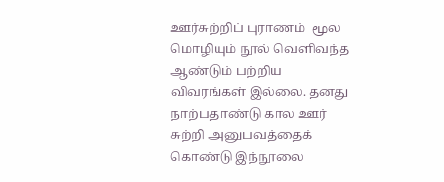ஊர்சுற்றிப் புராணம்  மூல மொழியும் நூல் வெளிவந்த ஆண்டும் பற்றிய விவரங்கள் இல்லை. தனது நாற்பதாண்டு கால ஊர் சுற்றி அனுபவத்தைக் கொண்டு இந்நூலை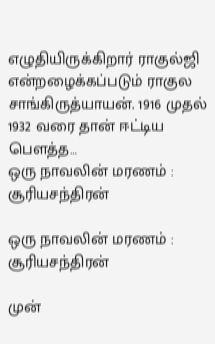எழுதியிருக்கிறார் ராகுல்ஜி என்றழைக்கப்படும் ராகுல சாங்கிருத்யாயன். 1916 முதல் 1932 வரை தான் ஈட்டிய பௌத்த…
ஒரு நாவலின் மரணம் : சூரியசந்திரன்

ஒரு நாவலின் மரணம் : சூரியசந்திரன்

முன்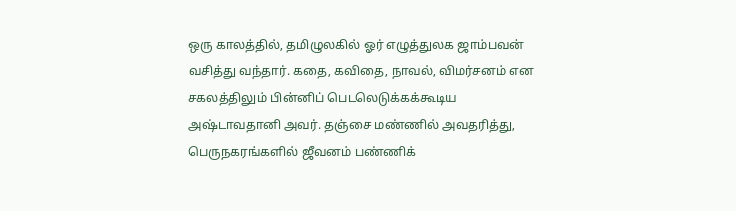ஒரு காலத்தில், தமிழுலகில் ஓர் எழுத்துலக ஜாம்பவன் வசித்து வந்தார். கதை, கவிதை, நாவல், விமர்சனம் என சகலத்திலும் பின்னிப் பெடலெடுக்கக்கூடிய அஷ்டாவதானி அவர். தஞ்சை மண்ணில் அவதரித்து, பெருநகரங்களில் ஜீவனம் பண்ணிக்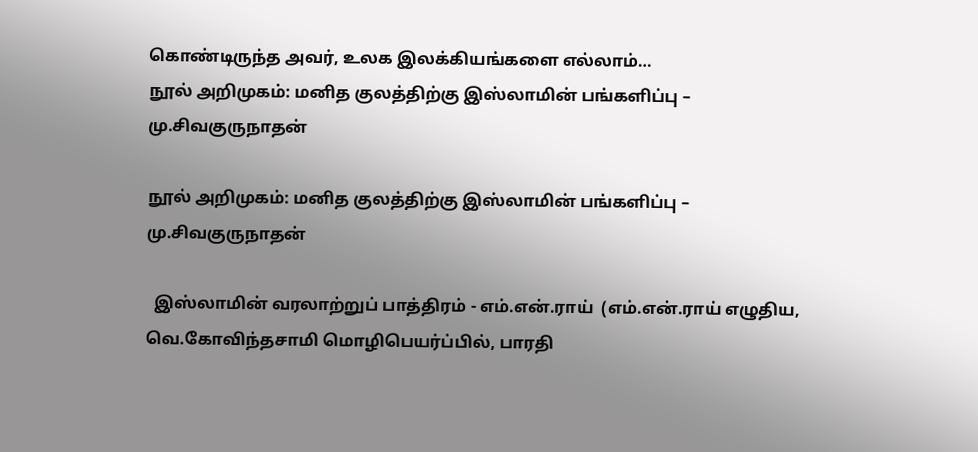கொண்டிருந்த அவர், உலக இலக்கியங்களை எல்லாம்…
நூல் அறிமுகம்: மனித குலத்திற்கு இஸ்லாமின் பங்களிப்பு – மு.சிவகுருநாதன்

நூல் அறிமுகம்: மனித குலத்திற்கு இஸ்லாமின் பங்களிப்பு – மு.சிவகுருநாதன்

  இஸ்லாமின் வரலாற்றுப் பாத்திரம் - எம்.என்.ராய்  (எம்.என்.ராய் எழுதிய, வெ.கோவிந்தசாமி மொழிபெயர்ப்பில், பாரதி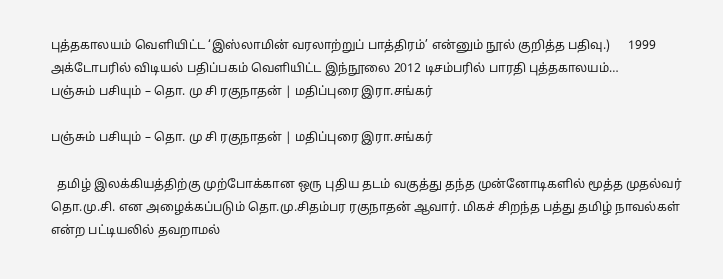புத்தகாலயம் வெளியிட்ட ‘இஸ்லாமின் வரலாற்றுப் பாத்திரம்’ என்னும் நூல் குறித்த பதிவு.)      1999 அக்டோபரில் விடியல் பதிப்பகம் வெளியிட்ட இந்நூலை 2012 டிசம்பரில் பாரதி புத்தகாலயம்…
பஞ்சும் பசியும் – தொ. மு சி ரகுநாதன் | மதிப்புரை இரா.சங்கர்

பஞ்சும் பசியும் – தொ. மு சி ரகுநாதன் | மதிப்புரை இரா.சங்கர்

  தமிழ் இலக்கியத்திற்கு முற்போக்கான ஒரு புதிய தடம் வகுத்து தந்த முன்னோடிகளில் மூத்த முதல்வர் தொ.மு.சி. என அழைக்கப்படும் தொ.மு.சிதம்பர ரகுநாதன் ஆவார். மிகச் சிறந்த பத்து தமிழ் நாவல்கள் என்ற பட்டியலில் தவறாமல்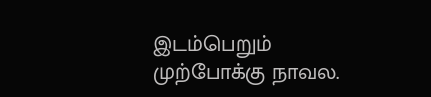இடம்பெறும் முற்போக்கு நாவல.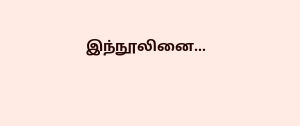இந்நூலினை…